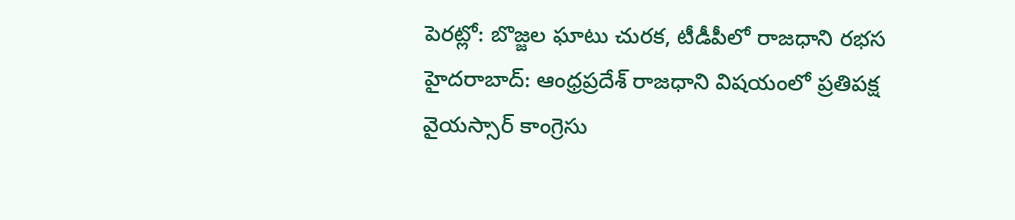పెరట్లో: బొజ్జల ఘాటు చురక, టీడీపీలో రాజధాని రభస
హైదరాబాద్: ఆంధ్రప్రదేశ్ రాజధాని విషయంలో ప్రతిపక్ష వైయస్సార్ కాంగ్రెసు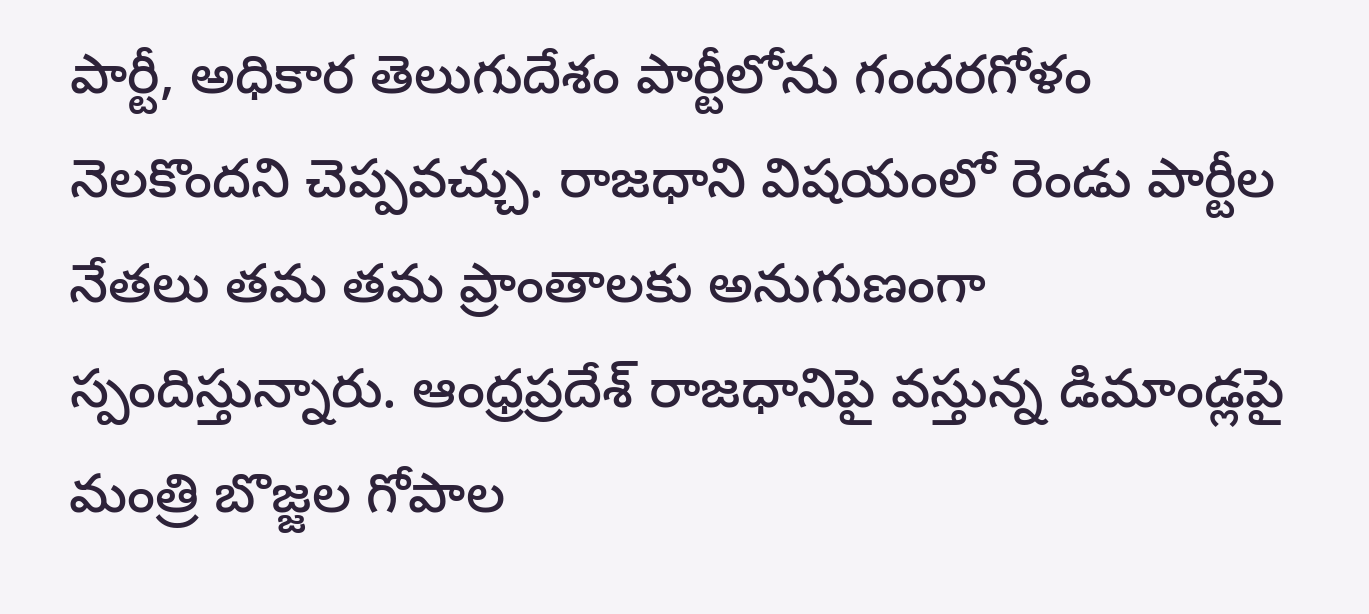పార్టీ, అధికార తెలుగుదేశం పార్టీలోను గందరగోళం నెలకొందని చెప్పవచ్చు. రాజధాని విషయంలో రెండు పార్టీల నేతలు తమ తమ ప్రాంతాలకు అనుగుణంగా స్పందిస్తున్నారు. ఆంధ్రప్రదేశ్ రాజధానిపై వస్తున్న డిమాండ్లపై మంత్రి బొజ్జల గోపాల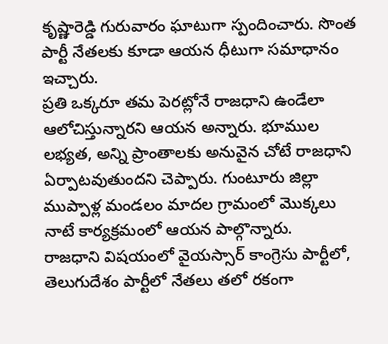కృష్ణారెడ్డి గురువారం ఘాటుగా స్పందించారు. సొంత పార్టీ నేతలకు కూడా ఆయన ధీటుగా సమాధానం ఇచ్చారు.
ప్రతి ఒక్కరూ తమ పెరట్లోనే రాజధాని ఉండేలా ఆలోచిస్తున్నారని ఆయన అన్నారు. భూముల లభ్యత, అన్ని ప్రాంతాలకు అనువైన చోటే రాజధాని ఏర్పాటవుతుందని చెప్పారు. గుంటూరు జిల్లా ముప్పాళ్ల మండలం మాదల గ్రామంలో మొక్కలు నాటే కార్యక్రమంలో ఆయన పాల్గొన్నారు.
రాజధాని విషయంలో వైయస్సార్ కాంగ్రెసు పార్టీలో, తెలుగుదేశం పార్టీలో నేతలు తలో రకంగా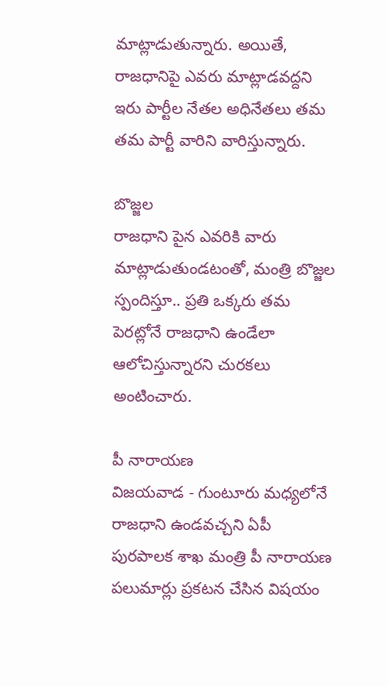మాట్లాడుతున్నారు. అయితే, రాజధానిపై ఎవరు మాట్లాడవద్దని ఇరు పార్టీల నేతల అధినేతలు తమ తమ పార్టీ వారిని వారిస్తున్నారు.

బొజ్జల
రాజధాని పైన ఎవరికి వారు మాట్లాడుతుండటంతో, మంత్రి బొజ్జల స్పందిస్తూ.. ప్రతి ఒక్కరు తమ పెరట్లోనే రాజధాని ఉండేలా ఆలోచిస్తున్నారని చురకలు అంటించారు.

పీ నారాయణ
విజయవాడ - గుంటూరు మధ్యలోనే రాజధాని ఉండవచ్చని ఏపీ పురపాలక శాఖ మంత్రి పీ నారాయణ పలుమార్లు ప్రకటన చేసిన విషయం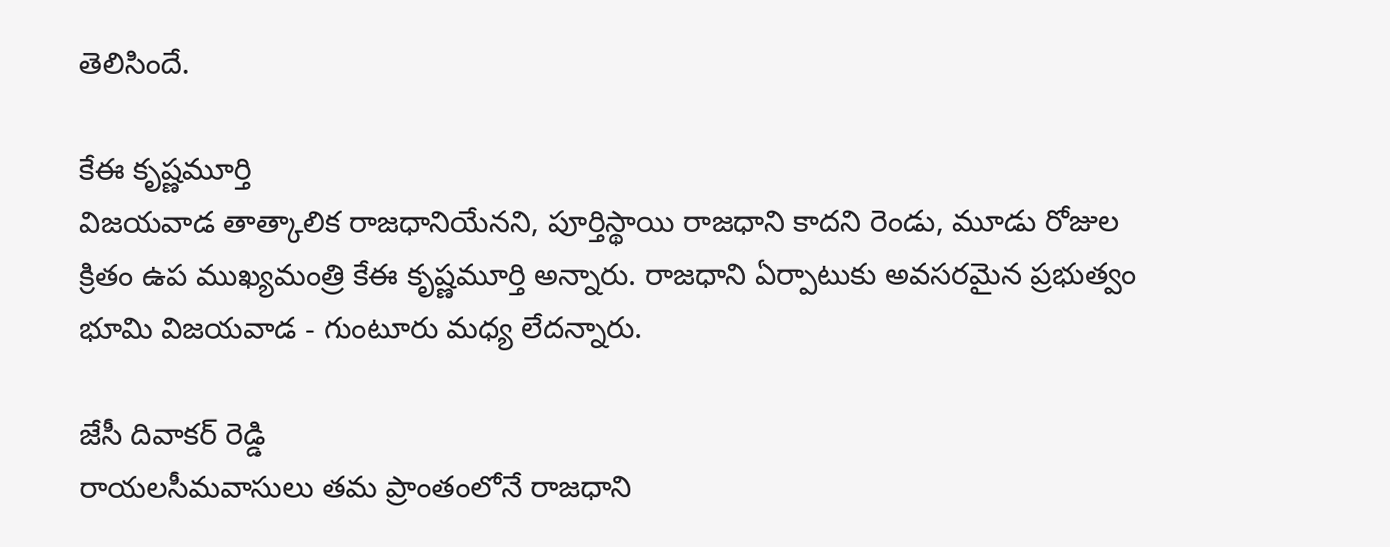తెలిసిందే.

కేఈ కృష్ణమూర్తి
విజయవాడ తాత్కాలిక రాజధానియేనని, పూర్తిస్థాయి రాజధాని కాదని రెండు, మూడు రోజుల క్రితం ఉప ముఖ్యమంత్రి కేఈ కృష్ణమూర్తి అన్నారు. రాజధాని ఏర్పాటుకు అవసరమైన ప్రభుత్వం భూమి విజయవాడ - గుంటూరు మధ్య లేదన్నారు.

జేసీ దివాకర్ రెడ్డి
రాయలసీమవాసులు తమ ప్రాంతంలోనే రాజధాని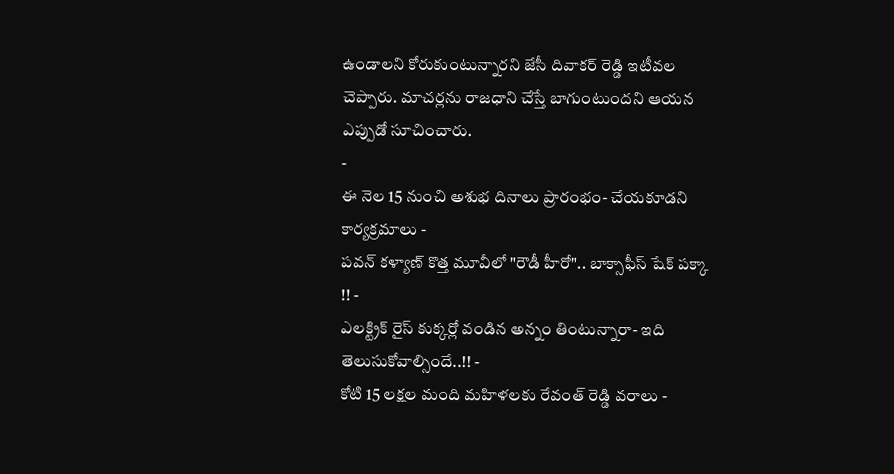ఉండాలని కోరుకుంటున్నారని జేసీ దివాకర్ రెడ్డి ఇటీవల చెప్పారు. మాచర్లను రాజధాని చేస్తే బాగుంటుందని ఆయన ఎప్పుడో సూచించారు.
-
ఈ నెల 15 నుంచి అశుభ దినాలు ప్రారంభం- చేయకూడని కార్యక్రమాలు -
పవన్ కళ్యాణ్ కొత్త మూవీలో "రౌడీ హీరో".. బాక్సాఫీస్ షేక్ పక్కా !! -
ఎలక్ట్రిక్ రైస్ కుక్కర్లో వండిన అన్నం తింటున్నారా- ఇది తెలుసుకోవాల్సిందే..!! -
కోటి 15 లక్షల మంది మహిళలకు రేవంత్ రెడ్డి వరాలు -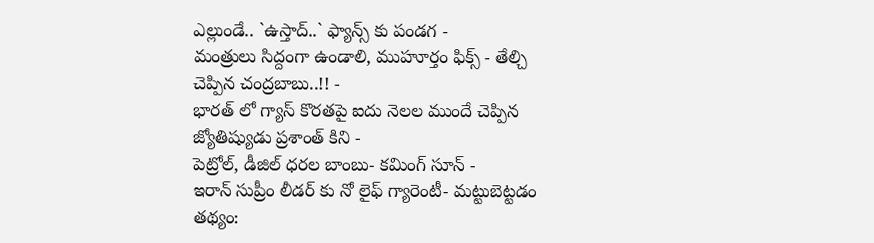ఎల్లుండే.. `ఉస్తాద్..` ఫ్యాన్స్ కు పండగ -
మంత్రులు సిద్దంగా ఉండాలి, ముహూర్తం ఫిక్స్ - తేల్చి చెప్పిన చంద్రబాబు..!! -
భారత్ లో గ్యాస్ కొరతపై ఐదు నెలల ముందే చెప్పిన జ్యోతిష్యుడు ప్రశాంత్ కిని -
పెట్రోల్, డీజిల్ ధరల బాంబు- కమింగ్ సూన్ -
ఇరాన్ సుప్రీం లీడర్ కు నో లైఫ్ గ్యారెంటీ- మట్టుబెట్టడం తథ్యం: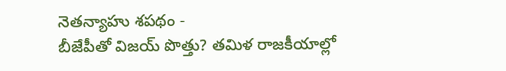నెతన్యాహు శపథం -
బీజేపీతో విజయ్ పొత్తు? తమిళ రాజకీయాల్లో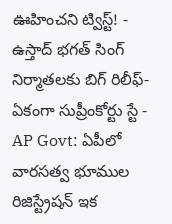ఊహించని ట్విస్ట్! -
ఉస్తాద్ భగత్ సింగ్ నిర్మాతలకు బిగ్ రిలీఫ్- ఏకంగా సుప్రీంకోర్టు స్టే -
AP Govt: ఏపీలో వారసత్వ భూముల రిజిస్ట్రేషన్ ఇక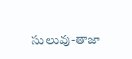సులువు-తాజా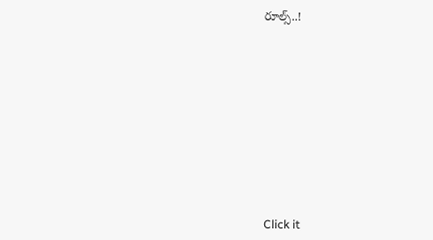రూల్స్..!












Click it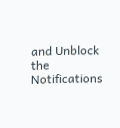and Unblock the Notifications